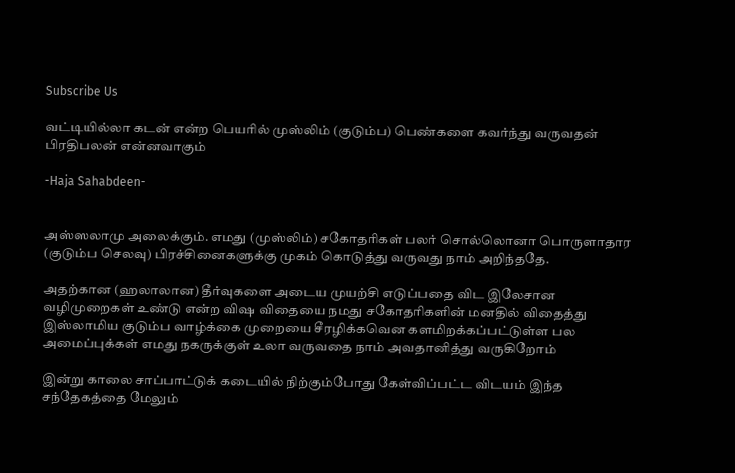Subscribe Us

வட்டியில்லா கடன் என்ற பெயரில் முஸ்லிம் (குடும்ப) பெண்களை கவர்ந்து வருவதன் பிரதிபலன் என்னவாகும்

-Haja Sahabdeen-


அஸ்ஸலாமு அலைக்கும். எமது (முஸ்லிம்) சகோதரிகள் பலர் சொல்லொனா பொருளாதார (குடும்ப செலவு) பிரச்சினைகளுக்கு முகம் கொடுத்து வருவது நாம் அறிந்ததே.

அதற்கான (ஹலாலான) தீர்வுகளை அடைய முயற்சி எடுப்பதை விட இலேசான வழிமுறைகள் உண்டு என்ற விஷ விதையை நமது சகோதரிகளின் மனதில் விதைத்து இஸ்லாமிய குடும்ப வாழ்க்கை முறையை சீரழிக்கவென களமிறக்கப்பட்டுள்ள பல அமைப்புக்கள் எமது நகருக்குள் உலா வருவதை நாம் அவதானித்து வருகிறோம்

இன்று காலை சாப்பாட்டுக் கடையில் நிற்கும்போது கேள்விப்பட்ட விடயம் இந்த சந்தேகத்தை மேலும்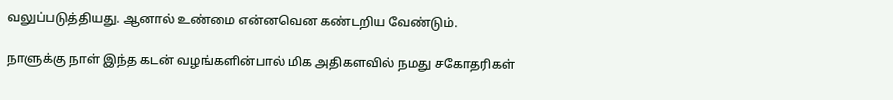வலுப்படுத்தியது. ஆனால் உண்மை என்னவென கண்டறிய வேண்டும்.

நாளுக்கு நாள் இந்த கடன் வழங்களின்பால் மிக அதிகளவில் நமது சகோதரிகள்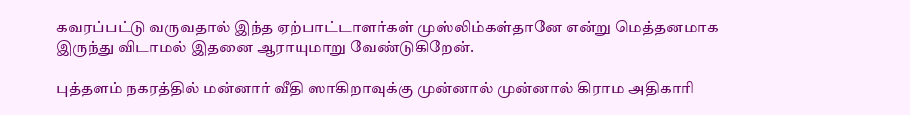கவரப்பட்டு வருவதால் இந்த ஏற்பாட்டாளர்கள் முஸ்லிம்கள்தானே என்று மெத்தனமாக இருந்து விடாமல் இதனை ஆராயுமாறு வேண்டுகிறேன்.

புத்தளம் நகரத்தில் மன்னார் வீதி ஸாகிறாவுக்கு முன்னால் முன்னால் கிராம அதிகாரி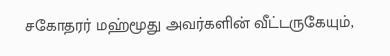சகோதரர் மஹ்மூது அவர்களின் வீட்டருகேயும்,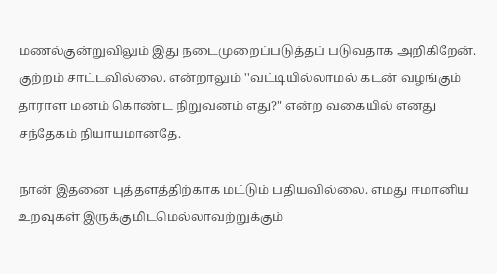மணல்குன்றுவிலும் இது நடைமுறைப்படுத்தப் படுவதாக அறிகிறேன். குற்றம் சாட்டவில்லை. என்றாலும் ''வட்டியில்லாமல் கடன் வழங்கும் தாராள மனம் கொண்ட நிறுவனம் எது?" என்ற வகையில் எனது சந்தேகம் நியாயமானதே.

நான் இதனை புத்தளத்திற்காக மட்டும் பதியவில்லை. எமது ஈமானிய உறவுகள் இருக்குமிடமெல்லாவற்றுக்கும்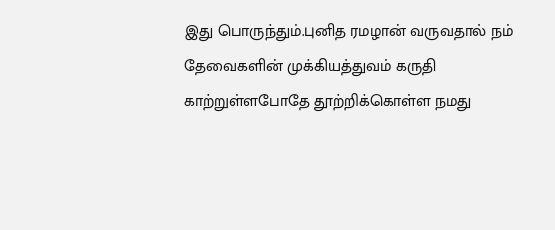இது பொருந்தும்.புனித ரமழான் வருவதால் நம் தேவைகளின் முக்கியத்துவம் கருதி காற்றுள்ளபோதே தூற்றிக்கொள்ள நமது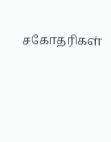சகோதரிகள்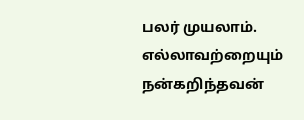பலர் முயலாம். எல்லாவற்றையும் நன்கறிந்தவன்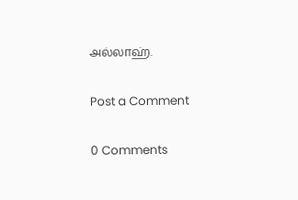அல்லாஹ்.

Post a Comment

0 Comments